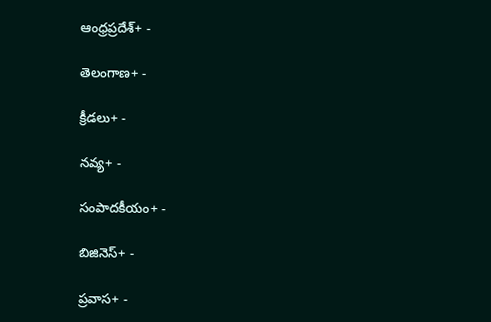ఆంధ్రప్రదేశ్+ -

తెలంగాణ+ -

క్రీడలు+ -

నవ్య+ -

సంపాదకీయం+ -

బిజినెస్+ -

ప్రవాస+ -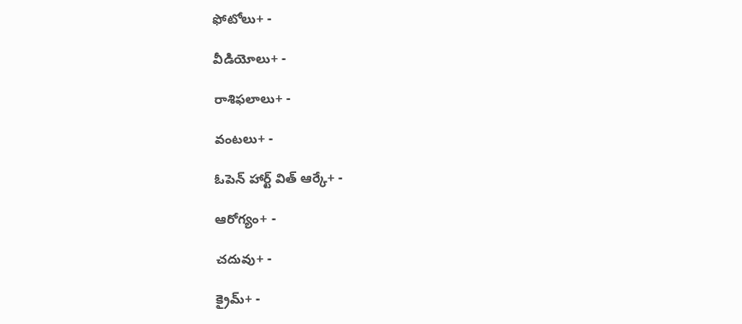ఫోటోలు+ -

వీడియోలు+ -

రాశిఫలాలు+ -

వంటలు+ -

ఓపెన్ హార్ట్ విత్ ఆర్కే+ -

ఆరోగ్యం+ -

చదువు+ -

క్రైమ్+ -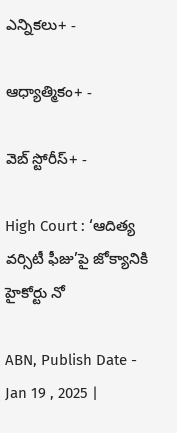ఎన్నికలు+ -

ఆధ్యాత్మికం+ -

వెబ్ స్టోరీస్+ -

High Court : ‘ఆదిత్య వర్సిటీ ఫీజు’పై జోక్యానికి హైకోర్టు నో

ABN, Publish Date - Jan 19 , 2025 |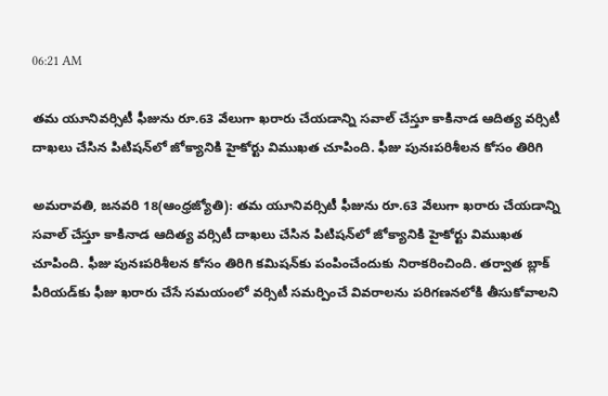06:21 AM

తమ యూనివర్సిటీ ఫీజును రూ.63 వేలుగా ఖరారు చేయడాన్ని సవాల్‌ చేస్తూ కాకినాడ ఆదిత్య వర్సిటీ దాఖలు చేసిన పిటిషన్‌లో జోక్యానికి హైకోర్టు విముఖత చూపింది. ఫీజు పునఃపరిశీలన కోసం తిరిగి

అమరావతి, జనవరి 18(ఆంధ్రజ్యోతి): తమ యూనివర్సిటీ ఫీజును రూ.63 వేలుగా ఖరారు చేయడాన్ని సవాల్‌ చేస్తూ కాకినాడ ఆదిత్య వర్సిటీ దాఖలు చేసిన పిటిషన్‌లో జోక్యానికి హైకోర్టు విముఖత చూపింది. ఫీజు పునఃపరిశీలన కోసం తిరిగి కమిషన్‌కు పంపించేందుకు నిరాకరించింది. తర్వాత బ్లాక్‌ పీరియడ్‌కు ఫీజు ఖరారు చేసే సమయంలో వర్సిటీ సమర్పించే వివరాలను పరిగణనలోకి తీసుకోవాలని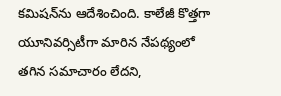కమిషన్‌ను ఆదేశించింది. కాలేజీ కొత్తగా యూనివర్సిటీగా మారిన నేపథ్యంలో తగిన సమాచారం లేదని,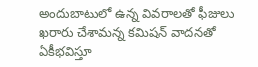అందుబాటులో ఉన్న వివరాలతో ఫీజులు ఖరారు చేశామన్న కమిషన్‌ వాదనతో ఏకీభవిస్తూ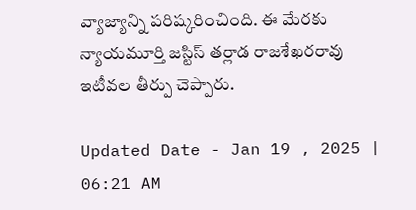వ్యాజ్యాన్ని పరిష్కరించింది. ఈ మేరకు న్యాయమూర్తి జస్టిస్‌ తర్లాడ రాజశేఖరరావు ఇటీవల తీర్పు చెప్పారు.

Updated Date - Jan 19 , 2025 | 06:21 AM